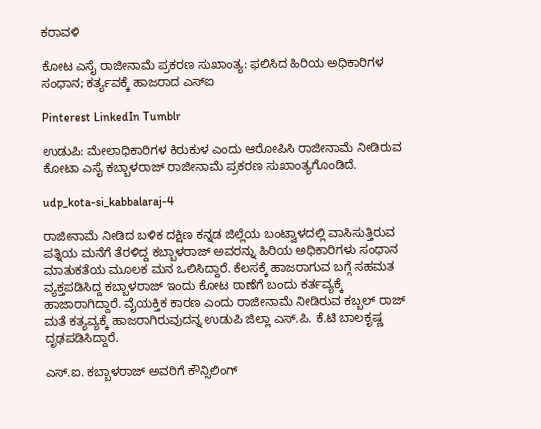ಕರಾವಳಿ

ಕೋಟ ಎಸೈ ರಾಜೀನಾಮೆ ಪ್ರಕರಣ ಸುಖಾಂತ್ಯ: ಫಲಿಸಿದ ಹಿರಿಯ ಅಧಿಕಾರಿಗಳ ಸಂಧಾನ; ಕರ್ತ್ಯವಕ್ಕೆ ಹಾಜರಾದ ಎಸ್ಐ

Pinterest LinkedIn Tumblr

ಉಡುಪಿ: ಮೇಲಾಧಿಕಾರಿಗಳ ಕಿರುಕುಳ ಎಂದು ಆರೋಪಿಸಿ ರಾಜೀನಾಮೆ ನೀಡಿರುವ ಕೋಟಾ ಎಸೈ ಕಬ್ಬಾಳರಾಜ್ ರಾಜೀನಾಮೆ ಪ್ರಕರಣ ಸುಖಾಂತ್ಯಗೊಂಡಿದೆ.

udp_kota-si_kabbalaraj-4

ರಾಜೀನಾಮೆ ನೀಡಿದ ಬಳಿಕ ದಕ್ಷಿಣ ಕನ್ನಡ ಜಿಲ್ಲೆಯ ಬಂಟ್ವಾಳದಲ್ಲಿ ವಾಸಿಸುತ್ತಿರುವ ಪತ್ನಿಯ ಮನೆಗೆ ತೆರಳಿದ್ದ ಕಬ್ಬಾಳರಾಜ್ ಅವರನ್ನು ಹಿರಿಯ ಅಧಿಕಾರಿಗಳು ಸಂಧಾನ ಮಾತುಕತೆಯ ಮೂಲಕ ಮನ ಒಲಿಸಿದ್ದಾರೆ. ಕೆಲಸಕ್ಕೆ ಹಾಜರಾಗುವ ಬಗ್ಗೆ ಸಹಮತ ವ್ಯಕ್ತಪಡಿಸಿದ್ದ ಕಬ್ಬಾಳರಾಜ್ ಇಂದು ಕೋಟ ಠಾಣೆಗೆ ಬಂದು ಕರ್ತವ್ಯಕ್ಕೆ ಹಾಜಾರಾಗಿದ್ದಾರೆ. ವೈಯಕ್ತಿಕ ಕಾರಣ ಎಂದು ರಾಜೀನಾಮೆ ನೀಡಿರುವ ಕಬ್ಬಲ್ ರಾಜ್ ಮತೆ ಕತ್ಯವ್ಯಕ್ಕೆ ಹಾಜರಾಗಿರುವುದನ್ನ ಉಡುಪಿ ಜಿಲ್ಲಾ ಎಸ್.ಪಿ. ಕೆ.ಟಿ ಬಾಲಕೃಷ್ಣ ದೃಢಪಡಿಸಿದ್ದಾರೆ.

ಎಸ್.ಐ. ಕಬ್ಬಾಳರಾಜ್ ಅವರಿಗೆ ಕೌನ್ಸಿಲಿಂಗ್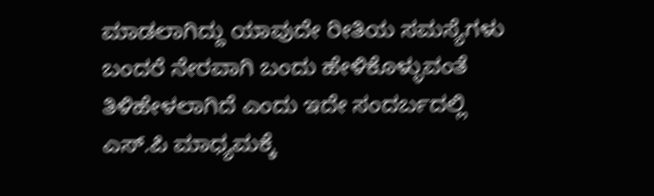ಮಾಡಲಾಗಿದ್ದು ಯಾವುದೇ ರೀತಿಯ ಸಮಸ್ಯೆಗಳು ಬಂದರೆ ನೇರವಾಗಿ ಬಂದು ಹೇಳಿಕೊಳ್ಳುವಂತೆ ತಿಳಿಹೇಳಲಾಗಿದೆ ಎಂದು ಇದೇ ಸಂದರ್ಬದಲ್ಲಿ ಎಸ್.ಪಿ ಮಾಧ್ಯಮಕ್ಕೆ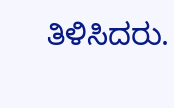ತಿಳಿಸಿದರು.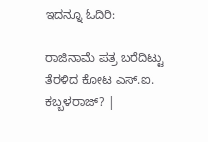ಇದನ್ನೂ ಓದಿರಿ:

ರಾಜಿನಾಮೆ ಪತ್ರ ಬರೆದಿಟ್ಟು ತೆರಳಿದ ಕೋಟ ಎಸ್.ಐ. ಕಬ್ಬಳರಾಜ್? |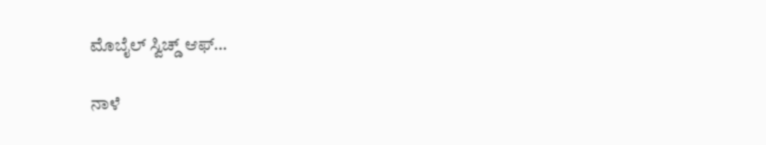ಮೊಬೈಲ್ ಸ್ವಿಚ್ಡ್ ಆಫ್…

ನಾಳೆ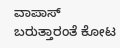ವಾಪಾಸ್ ಬರುತ್ತಾರಂತೆ ಕೋಟ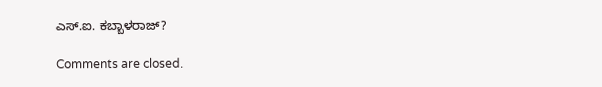ಎಸ್.ಐ. ಕಬ್ಬಾಳರಾಜ್?

Comments are closed.